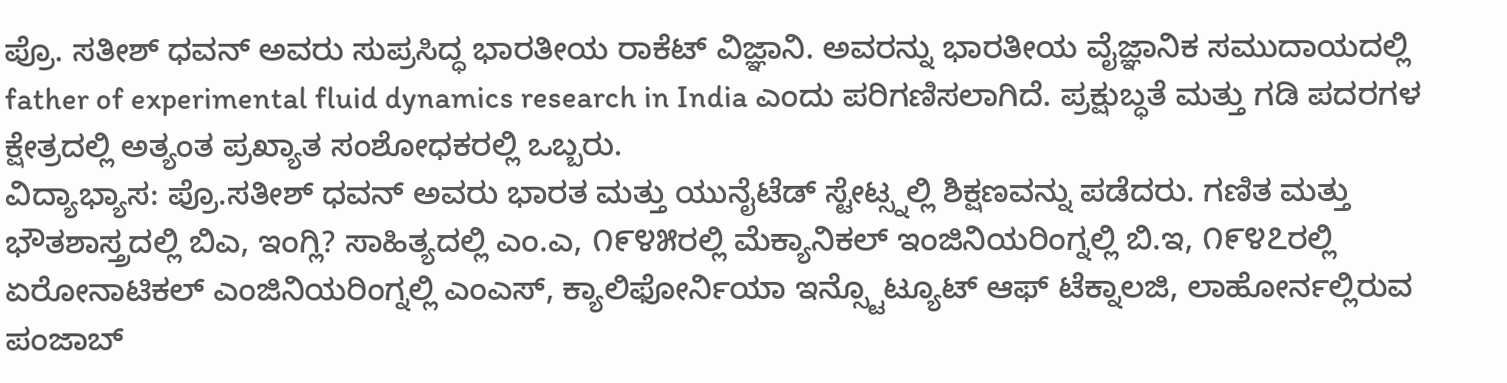ಪ್ರೊ. ಸತೀಶ್ ಧವನ್ ಅವರು ಸುಪ್ರಸಿದ್ಧ ಭಾರತೀಯ ರಾಕೆಟ್ ವಿಜ್ಞಾನಿ. ಅವರನ್ನು ಭಾರತೀಯ ವೈಜ್ಞಾನಿಕ ಸಮುದಾಯದಲ್ಲಿ father of experimental fluid dynamics research in India ಎಂದು ಪರಿಗಣಿಸಲಾಗಿದೆ. ಪ್ರಕ್ಷುಬ್ಧತೆ ಮತ್ತು ಗಡಿ ಪದರಗಳ ಕ್ಷೇತ್ರದಲ್ಲಿ ಅತ್ಯಂತ ಪ್ರಖ್ಯಾತ ಸಂಶೋಧಕರಲ್ಲಿ ಒಬ್ಬರು.
ವಿದ್ಯಾಭ್ಯಾಸ: ಪ್ರೊ.ಸತೀಶ್ ಧವನ್ ಅವರು ಭಾರತ ಮತ್ತು ಯುನೈಟೆಡ್ ಸ್ಟೇಟ್ಸ್ನಲ್ಲಿ ಶಿಕ್ಷಣವನ್ನು ಪಡೆದರು. ಗಣಿತ ಮತ್ತು ಭೌತಶಾಸ್ತ್ರದಲ್ಲಿ ಬಿಎ, ಇಂಗ್ಲಿ? ಸಾಹಿತ್ಯದಲ್ಲಿ ಎಂ.ಎ, ೧೯೪೫ರಲ್ಲಿ ಮೆಕ್ಯಾನಿಕಲ್ ಇಂಜಿನಿಯರಿಂಗ್ನಲ್ಲಿ ಬಿ.ಇ, ೧೯೪೭ರಲ್ಲಿ ಏರೋನಾಟಿಕಲ್ ಎಂಜಿನಿಯರಿಂಗ್ನಲ್ಲಿ ಎಂಎಸ್, ಕ್ಯಾಲಿಫೋರ್ನಿಯಾ ಇನ್ಸ್ಟೊಟ್ಯೂಟ್ ಆಫ್ ಟೆಕ್ನಾಲಜಿ, ಲಾಹೋರ್ನಲ್ಲಿರುವ ಪಂಜಾಬ್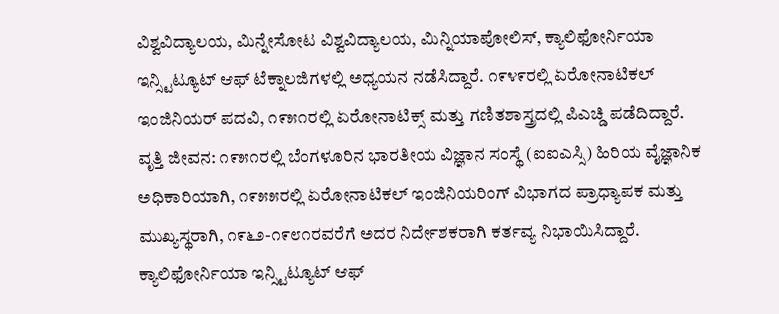ವಿಶ್ವವಿದ್ಯಾಲಯ, ಮಿನ್ನೇಸೋಟ ವಿಶ್ವವಿದ್ಯಾಲಯ, ಮಿನ್ನಿಯಾಪೋಲಿಸ್, ಕ್ಯಾಲಿಫೋರ್ನಿಯಾ ಇನ್ಸ್ಟಿಟ್ಯೂಟ್ ಆಫ್ ಟೆಕ್ನಾಲಜಿಗಳಲ್ಲಿ ಅಧ್ಯಯನ ನಡೆಸಿದ್ದಾರೆ. ೧೯೪೯ರಲ್ಲಿ ಏರೋನಾಟಿಕಲ್ ಇಂಜಿನಿಯರ್ ಪದವಿ, ೧೯೫೧ರಲ್ಲಿ ಏರೋನಾಟಿಕ್ಸ್ ಮತ್ತು ಗಣಿತಶಾಸ್ತ್ರದಲ್ಲಿ ಪಿಎಚ್ಡಿ ಪಡೆದಿದ್ದಾರೆ.
ವೃತ್ತಿ ಜೀವನ: ೧೯೫೧ರಲ್ಲಿ ಬೆಂಗಳೂರಿನ ಭಾರತೀಯ ವಿಜ್ಞಾನ ಸಂಸ್ಥೆ (ಐಐಎಸ್ಸಿ) ಹಿರಿಯ ವೈಜ್ಞಾನಿಕ ಅಧಿಕಾರಿಯಾಗಿ, ೧೯೫೫ರಲ್ಲಿ ಏರೋನಾಟಿಕಲ್ ಇಂಜಿನಿಯರಿಂಗ್ ವಿಭಾಗದ ಪ್ರಾಧ್ಯಾಪಕ ಮತ್ತು ಮುಖ್ಯಸ್ಥರಾಗಿ, ೧೯೬೨-೧೯೮೧ರವರೆಗೆ ಅದರ ನಿರ್ದೇಶಕರಾಗಿ ಕರ್ತವ್ಯ ನಿಭಾಯಿಸಿದ್ದಾರೆ. ಕ್ಯಾಲಿಫೋರ್ನಿಯಾ ಇನ್ಸ್ಟಿಟ್ಯೂಟ್ ಆಫ್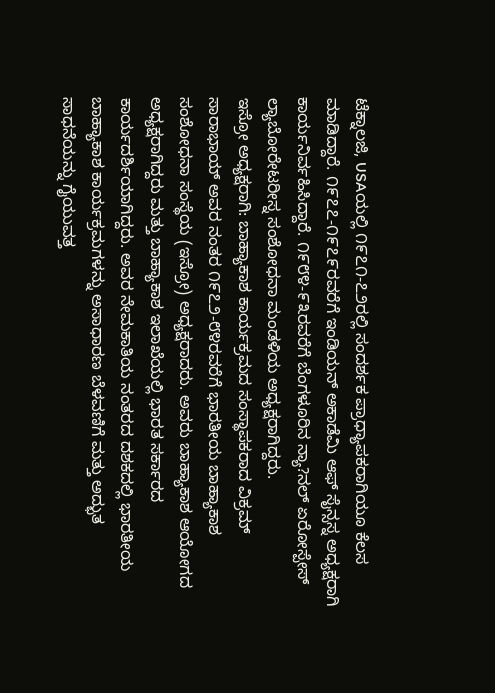ಟೆಕ್ನಾಲಜಿ, USAಯಲ್ಲಿ ೧೯೭೧-೭೨ರಲ್ಲಿ ಸಂದರ್ಶಕ ಪ್ರಾಧ್ಯಾಪಕರಾಗಿಯೂ ಕೆಲಸ ಮಾಡಿದ್ದಾರೆ. ೧೯೭೭-೧೯೭೯ರವರೆಗೆ ಇಂಡಿಯನ್ ಅಕಾಡೆಮಿ ಆಫ್ ಸೈನ್ಸಸ್ನ ಅಧ್ಯಕ್ಷರಾಗಿ ಕಾರ್ಯನಿರ್ವಹಿಸಿದ್ದಾರೆ. ೧೯೮೪-೯೩ರವರೆಗೆ ಬೆಂಗಳೂರಿನ ನ್ಯಾ?ನಲ್ ಏರೋಸ್ಪೇಸ್ ಲ್ಯಾಬೋರೇಟರೀಸ್ನ ಸಂಶೋಧನಾ ಮಂಡಳಿಯ ಅಧ್ಯಕ್ಷರಾಗಿದ್ದರು.
ಇಸ್ರೋ ಅಧ್ಯಕ್ಷರಾಗಿ: ಬಾಹ್ಯಾಕಾಶ ಕಾರ್ಯಕ್ರಮದ ಸಂಸ್ಥಾಪಕರಾದ ವಿಕ್ರಮ್ ಸಾರಾಭಾಯ್ ಅವರ ನಂತರ ೧೯೭೨-೮೪ರವರೆಗೆ ಭಾರತೀಯ ಬಾಹ್ಯಾಕಾಶ ಸಂಶೋಧನಾ ಸಂಸ್ಥೆಯ (ಇಸ್ರೋ) ಅಧ್ಯಕ್ಷರಾದರು. ಅವರು ಬಾಹ್ಯಾಕಾಶ ಆಯೋಗದ ಅಧ್ಯಕ್ಷರಾಗಿದ್ದರು ಮತ್ತು ಬಾಹ್ಯಾಕಾಶ ಇಲಾಖೆಯಲ್ಲಿ ಭಾರತ ಸರ್ಕಾರದ ಕಾರ್ಯದರ್ಶಿಯಾಗಿದ್ದರು. ಅವರ ನೇಮಕಾತಿಯ ನಂತರದ ದಶಕದಲ್ಲಿ ಭಾರತೀಯ ಬಾಹ್ಯಾಕಾಶ ಕಾರ್ಯಕ್ರಮಗಳನ್ನು ಅಸಾಧಾರಣ ಬೆಳವಣಿಗೆ ಮತ್ತು ಅದ್ಭುತ ಸಾಧನೆಯನ್ನು ಗೈಯುವತ್ತ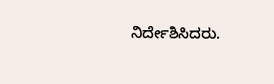ನಿರ್ದೇಶಿಸಿದರು.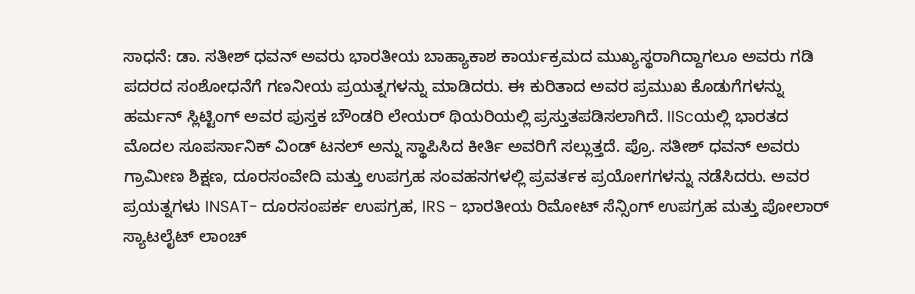ಸಾಧನೆ: ಡಾ. ಸತೀಶ್ ಧವನ್ ಅವರು ಭಾರತೀಯ ಬಾಹ್ಯಾಕಾಶ ಕಾರ್ಯಕ್ರಮದ ಮುಖ್ಯಸ್ಥರಾಗಿದ್ದಾಗಲೂ ಅವರು ಗಡಿ ಪದರದ ಸಂಶೋಧನೆಗೆ ಗಣನೀಯ ಪ್ರಯತ್ನಗಳನ್ನು ಮಾಡಿದರು. ಈ ಕುರಿತಾದ ಅವರ ಪ್ರಮುಖ ಕೊಡುಗೆಗಳನ್ನು ಹರ್ಮನ್ ಸ್ಲಿಟ್ಟಿಂಗ್ ಅವರ ಪುಸ್ತಕ ಬೌಂಡರಿ ಲೇಯರ್ ಥಿಯರಿಯಲ್ಲಿ ಪ್ರಸ್ತುತಪಡಿಸಲಾಗಿದೆ. IIScಯಲ್ಲಿ ಭಾರತದ ಮೊದಲ ಸೂಪರ್ಸಾನಿಕ್ ವಿಂಡ್ ಟನಲ್ ಅನ್ನು ಸ್ಥಾಪಿಸಿದ ಕೀರ್ತಿ ಅವರಿಗೆ ಸಲ್ಲುತ್ತದೆ. ಪ್ರೊ. ಸತೀಶ್ ಧವನ್ ಅವರು ಗ್ರಾಮೀಣ ಶಿಕ್ಷಣ, ದೂರಸಂವೇದಿ ಮತ್ತು ಉಪಗ್ರಹ ಸಂವಹನಗಳಲ್ಲಿ ಪ್ರವರ್ತಕ ಪ್ರಯೋಗಗಳನ್ನು ನಡೆಸಿದರು. ಅವರ ಪ್ರಯತ್ನಗಳು INSAT- ದೂರಸಂಪರ್ಕ ಉಪಗ್ರಹ, IRS - ಭಾರತೀಯ ರಿಮೋಟ್ ಸೆನ್ಸಿಂಗ್ ಉಪಗ್ರಹ ಮತ್ತು ಪೋಲಾರ್ ಸ್ಯಾಟಲೈಟ್ ಲಾಂಚ್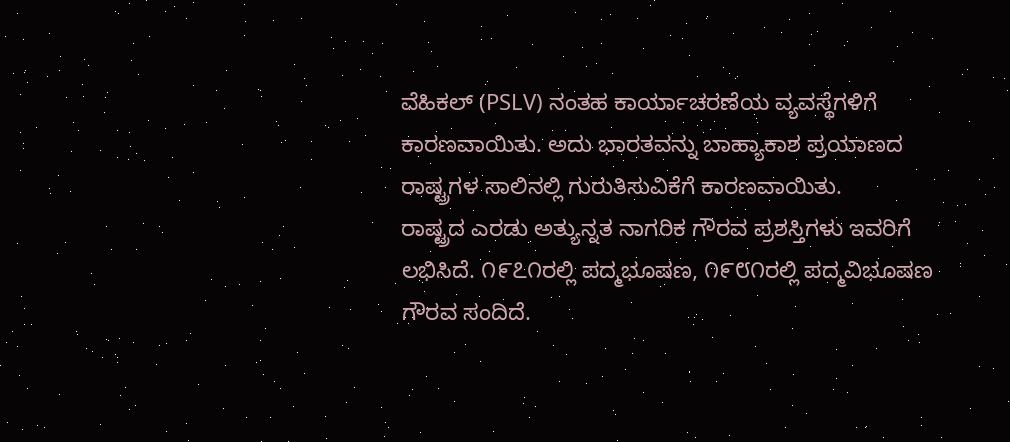ವೆಹಿಕಲ್ (PSLV) ನಂತಹ ಕಾರ್ಯಾಚರಣೆಯ ವ್ಯವಸ್ಥೆಗಳಿಗೆ ಕಾರಣವಾಯಿತು. ಅದು ಭಾರತವನ್ನು ಬಾಹ್ಯಾಕಾಶ ಪ್ರಯಾಣದ ರಾಷ್ಟ್ರಗಳ ಸಾಲಿನಲ್ಲಿ ಗುರುತಿಸುವಿಕೆಗೆ ಕಾರಣವಾಯಿತು.
ರಾಷ್ಟ್ರದ ಎರಡು ಅತ್ಯುನ್ನತ ನಾಗರಿಕ ಗೌರವ ಪ್ರಶಸ್ತಿಗಳು ಇವರಿಗೆ ಲಭಿಸಿದೆ. ೧೯೭೧ರಲ್ಲಿ ಪದ್ಮಭೂಷಣ, ೧೯೮೧ರಲ್ಲಿ ಪದ್ಮವಿಭೂಷಣ ಗೌರವ ಸಂದಿದೆ.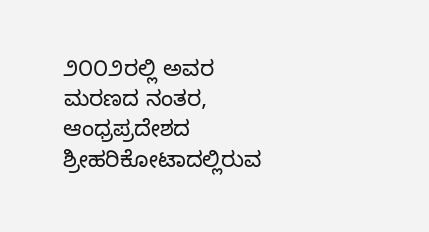೨೦೦೨ರಲ್ಲಿ ಅವರ ಮರಣದ ನಂತರ, ಆಂಧ್ರಪ್ರದೇಶದ ಶ್ರೀಹರಿಕೋಟಾದಲ್ಲಿರುವ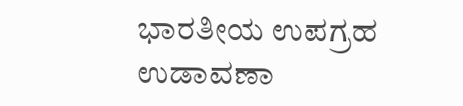ಭಾರತೀಯ ಉಪಗ್ರಹ ಉಡಾವಣಾ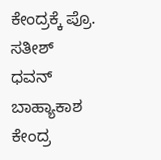ಕೇಂದ್ರಕ್ಕೆ ಪ್ರೊ. ಸತೀಶ್ ಧವನ್ ಬಾಹ್ಯಾಕಾಶ ಕೇಂದ್ರ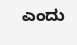ಎಂದು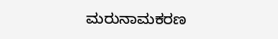ಮರುನಾಮಕರಣ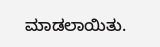ಮಾಡಲಾಯಿತು.